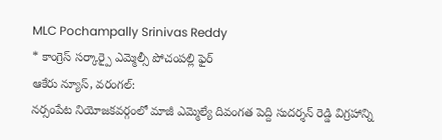MLC Pochampally Srinivas Reddy
* కాంగ్రెస్ సర్కార్పై ఎమ్మెల్సీ పోచంపల్లి ఫైర్
ఆకేరు న్యూస్, వరంగల్:
నర్సంపేట నియోజకవర్గంలో మాజీ ఎమ్మెల్యే దివంగత పెద్ది సుదర్శన్ రెడ్డి విగ్రహాన్ని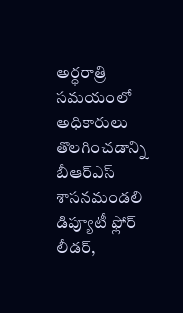అర్ధరాత్రి సమయంలో అధికారులు తొలగించడాన్ని బీఆర్ఎస్ శాసనమండలి డిప్యూటీ ఫ్లోర్ లీడర్,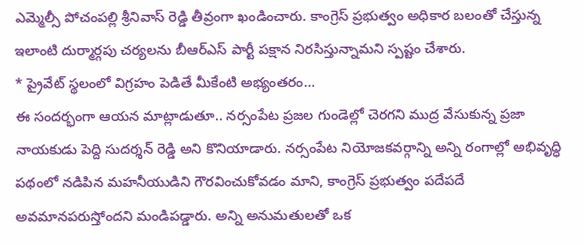ఎమ్మెల్సీ పోచంపల్లి శ్రీనివాస్ రెడ్డి తీవ్రంగా ఖండించారు. కాంగ్రెస్ ప్రభుత్వం అధికార బలంతో చేస్తున్న ఇలాంటి దుర్మార్గపు చర్యలను బీఆర్ఎస్ పార్టీ పక్షాన నిరసిస్తున్నామని స్పష్టం చేశారు.
* ప్రైవేట్ స్థలంలో విగ్రహం పెడితే మీకేంటి అభ్యంతరం…
ఈ సందర్భంగా ఆయన మాట్లాడుతూ.. నర్సంపేట ప్రజల గుండెల్లో చెరగని ముద్ర వేసుకున్న ప్రజా నాయకుడు పెద్ది సుదర్శన్ రెడ్డి అని కొనియాడారు. నర్సంపేట నియోజకవర్గాన్ని అన్ని రంగాల్లో అభివృద్ధి పథంలో నడిపిన మహనీయుడిని గౌరవించుకోవడం మాని, కాంగ్రెస్ ప్రభుత్వం పదేపదే అవమానపరుస్తోందని మండిపడ్డారు. అన్ని అనుమతులతో ఒక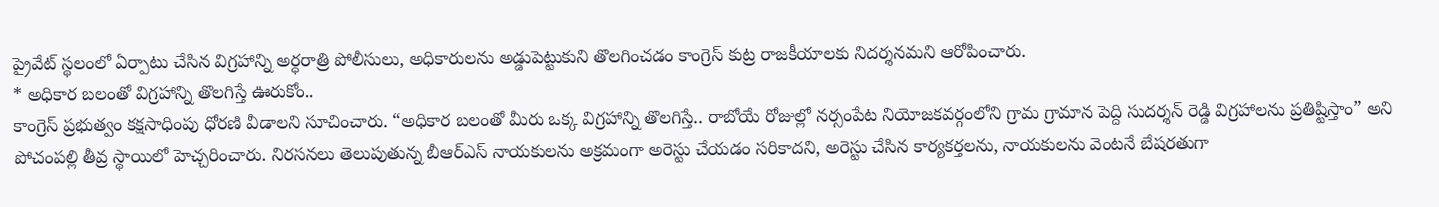ప్రైవేట్ స్థలంలో ఏర్పాటు చేసిన విగ్రహాన్ని అర్ధరాత్రి పోలీసులు, అధికారులను అడ్డుపెట్టుకుని తొలగించడం కాంగ్రెస్ కుట్ర రాజకీయాలకు నిదర్శనమని ఆరోపించారు.
* అధికార బలంతో విగ్రహాన్ని తొలగిస్తే ఊరుకోం..
కాంగ్రెస్ ప్రభుత్వం కక్షసాధింపు ధోరణి వీడాలని సూచించారు. “అధికార బలంతో మీరు ఒక్క విగ్రహాన్ని తొలగిస్తే.. రాబోయే రోజుల్లో నర్సంపేట నియోజకవర్గంలోని గ్రామ గ్రామాన పెద్ది సుదర్శన్ రెడ్డి విగ్రహాలను ప్రతిష్టిస్తాం” అని పోచంపల్లి తీవ్ర స్థాయిలో హెచ్చరించారు. నిరసనలు తెలుపుతున్న బీఆర్ఎస్ నాయకులను అక్రమంగా అరెస్టు చేయడం సరికాదని, అరెస్టు చేసిన కార్యకర్తలను, నాయకులను వెంటనే బేషరతుగా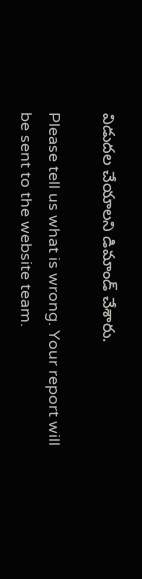విడుదల చేయాలని డిమాండ్ చేశారు.

Please tell us what is wrong. Your report will be sent to the website team.